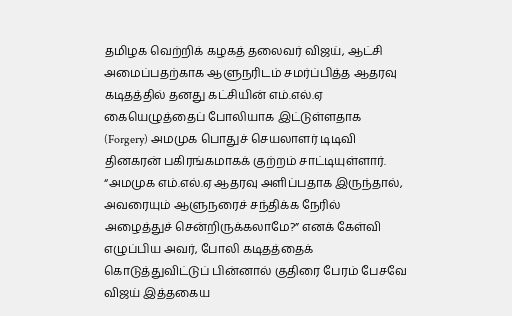தமிழக வெற்றிக் கழகத் தலைவர் விஜய், ஆட்சி அமைப்பதற்காக ஆளுநரிடம் சமர்ப்பித்த ஆதரவு கடிதத்தில் தனது கட்சியின் எம்.எல்.ஏ கையெழுத்தைப் போலியாக இட்டுள்ளதாக (Forgery) அமமுக பொதுச் செயலாளர் டிடிவி தினகரன் பகிரங்கமாகக் குற்றம் சாட்டியுள்ளார். “அமமுக எம்.எல்.ஏ ஆதரவு அளிப்பதாக இருந்தால், அவரையும் ஆளுநரைச் சந்திக்க நேரில் அழைத்துச் சென்றிருக்கலாமே?” எனக் கேள்வி எழுப்பிய அவர், போலி கடிதத்தைக் கொடுத்துவிட்டுப் பின்னால் குதிரை பேரம் பேசவே விஜய் இத்தகைய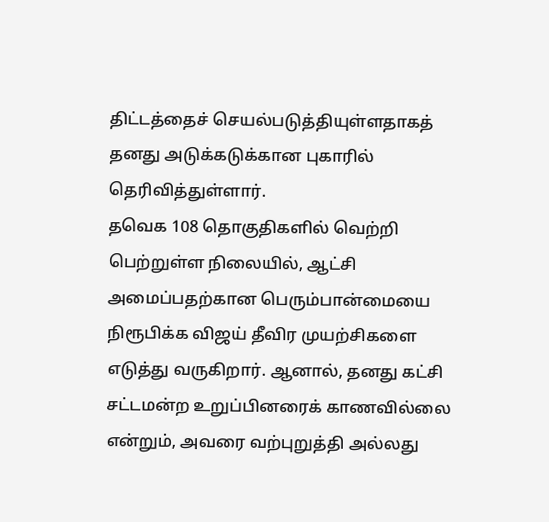திட்டத்தைச் செயல்படுத்தியுள்ளதாகத் தனது அடுக்கடுக்கான புகாரில் தெரிவித்துள்ளார்.
தவெக 108 தொகுதிகளில் வெற்றி பெற்றுள்ள நிலையில், ஆட்சி அமைப்பதற்கான பெரும்பான்மையை நிரூபிக்க விஜய் தீவிர முயற்சிகளை எடுத்து வருகிறார். ஆனால், தனது கட்சி சட்டமன்ற உறுப்பினரைக் காணவில்லை என்றும், அவரை வற்புறுத்தி அல்லது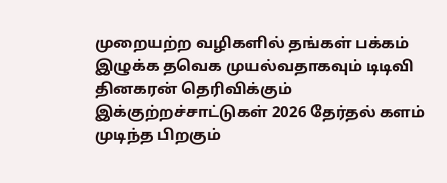முறையற்ற வழிகளில் தங்கள் பக்கம் இழுக்க தவெக முயல்வதாகவும் டிடிவி தினகரன் தெரிவிக்கும் இக்குற்றச்சாட்டுகள் 2026 தேர்தல் களம் முடிந்த பிறகும்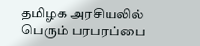தமிழக அரசியலில் பெரும் பரபரப்பை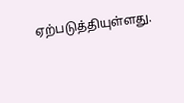ஏற்படுத்தியுள்ளது.